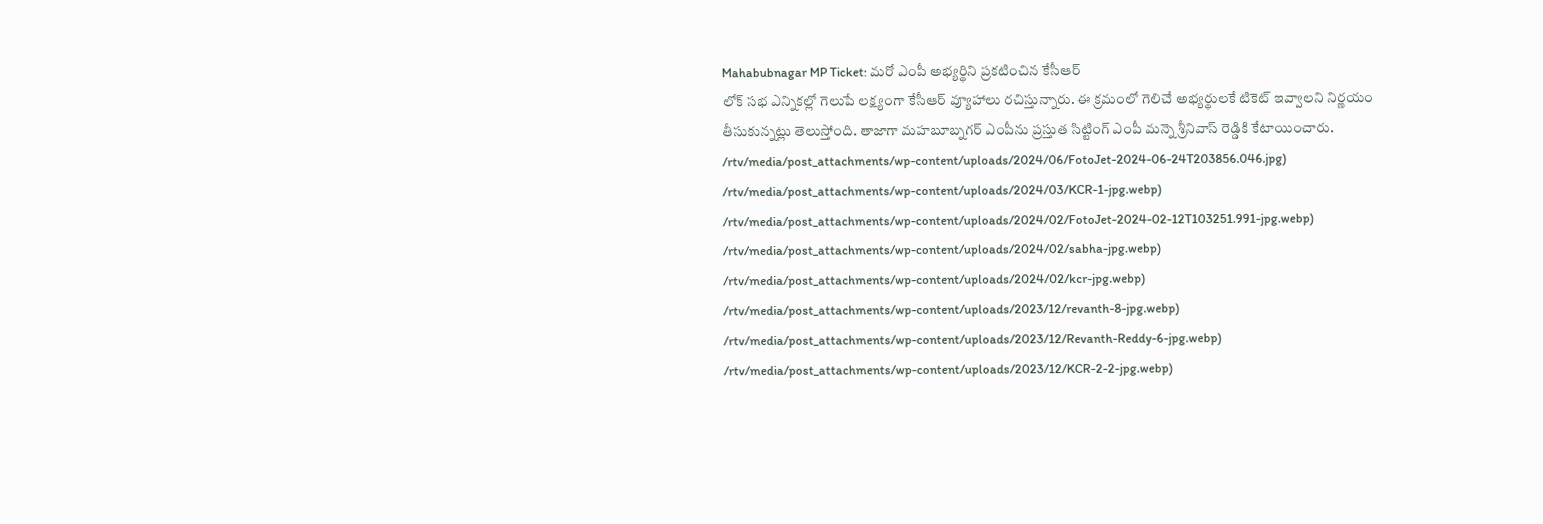Mahabubnagar MP Ticket: మరో ఎంపీ అభ్యర్థిని ప్రకటించిన కేసీఆర్
లోక్ సభ ఎన్నికల్లో గెలుపే లక్ష్యంగా కేసీఆర్ వ్యూహాలు రచిస్తున్నారు. ఈ క్రమంలో గెలిచే అభ్యర్థులకే టికెట్ ఇవ్వాలని నిర్ణయం తీసుకున్నట్లు తెలుస్తోంది. తాజాగా మహబూబ్నగర్ ఎంపీను ప్రస్తుత సిట్టింగ్ ఎంపీ మన్నె శ్రీనివాస్ రెడ్డికి కేటాయించారు.
/rtv/media/post_attachments/wp-content/uploads/2024/06/FotoJet-2024-06-24T203856.046.jpg)
/rtv/media/post_attachments/wp-content/uploads/2024/03/KCR-1-jpg.webp)
/rtv/media/post_attachments/wp-content/uploads/2024/02/FotoJet-2024-02-12T103251.991-jpg.webp)
/rtv/media/post_attachments/wp-content/uploads/2024/02/sabha-jpg.webp)
/rtv/media/post_attachments/wp-content/uploads/2024/02/kcr-jpg.webp)
/rtv/media/post_attachments/wp-content/uploads/2023/12/revanth-8-jpg.webp)
/rtv/media/post_attachments/wp-content/uploads/2023/12/Revanth-Reddy-6-jpg.webp)
/rtv/media/post_attachments/wp-content/uploads/2023/12/KCR-2-2-jpg.webp)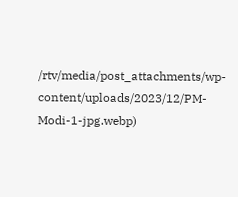/rtv/media/post_attachments/wp-content/uploads/2023/12/PM-Modi-1-jpg.webp)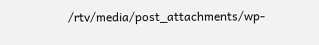/rtv/media/post_attachments/wp-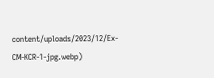content/uploads/2023/12/Ex-CM-KCR-1-jpg.webp)